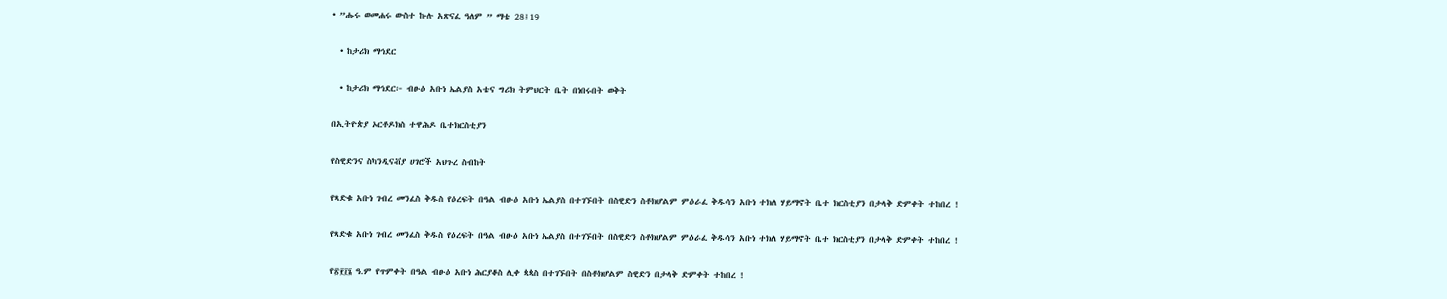• ”ሑሩ ወመሐሩ ውስተ ኩሉ አጽናፈ ዓለም ” ማቴ 28፤19

  • ከታሪክ ማኅደር

  • ከታሪክ ማኅደር፦ ብፁዕ አቡነ ኤልያስ አቴና ግሪክ ትምህርት ቤት በነበሩበት ወቅት

በኢትዮጵያ ኦርቶዶክስ ተዋሕዶ ቤተክርስቲያን

የስዊድንና ስካንዲናቭያ ሀገሮች አህጉረ ስብከት

የጻድቁ አቡነ ገብረ መንፈስ ቅዱስ የዕረፍት በዓል ብፁዕ አቡነ ኤልያስ በተገኙበት በስዊድን ስቶክሆልም ምዕራፈ ቅዱሳን አቡነ ተክለ ሃይማኖት ቤተ ክርስቲያን በታላቅ ድምቀት ተከበረ !

የጻድቁ አቡነ ገብረ መንፈስ ቅዱስ የዕረፍት በዓል ብፁዕ አቡነ ኤልያስ በተገኙበት በስዊድን ስቶክሆልም ምዕራፈ ቅዱሳን አቡነ ተክለ ሃይማኖት ቤተ ክርስቲያን በታላቅ ድምቀት ተከበረ !

የ፳፻፲፮ ዓ.ም የጥምቀት በዓል ብፁዕ አቡነ ሕርያቆስ ሊቀ ጳጳስ በተገኙበት በስቶክሆልም ስዊድን በታላቅ ድምቀት ተከበረ !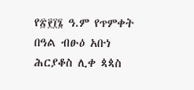የ፳፻፲፮ ዓ.ም የጥምቀት በዓል ብፁዕ አቡነ ሕርያቆስ ሊቀ ጳጳስ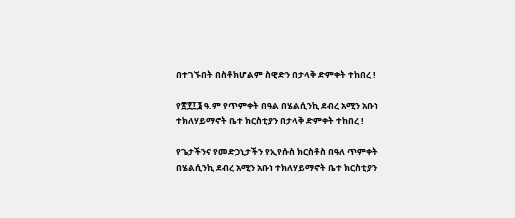በተገኙበት በስቶክሆልም ስዊድን በታላቅ ድምቀት ተከበረ !

የ፳፻፲፮ ዓ.ም የጥምቀት በዓል በሄልሲንኪ ደብረ አሚን አቡነ ተክለሃይማኖት ቤተ ክርስቲያን በታላቅ ድምቀት ተከበረ !

የጌታችንና የመድኃኒታችን የኢየሱስ ክርስቶስ በዓለ ጥምቀት በሄልሲንኪ ደብረ አሚን አቡነ ተክለሃይማኖት ቤተ ክርስቲያን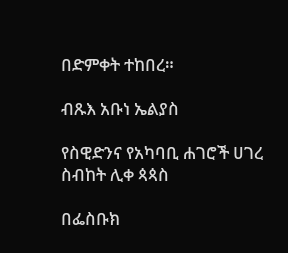በድምቀት ተከበረ።

ብጹእ አቡነ ኤልያስ

የስዊድንና የአካባቢ ሐገሮች ሀገረ ስብከት ሊቀ ጳጳስ

በፌስቡክ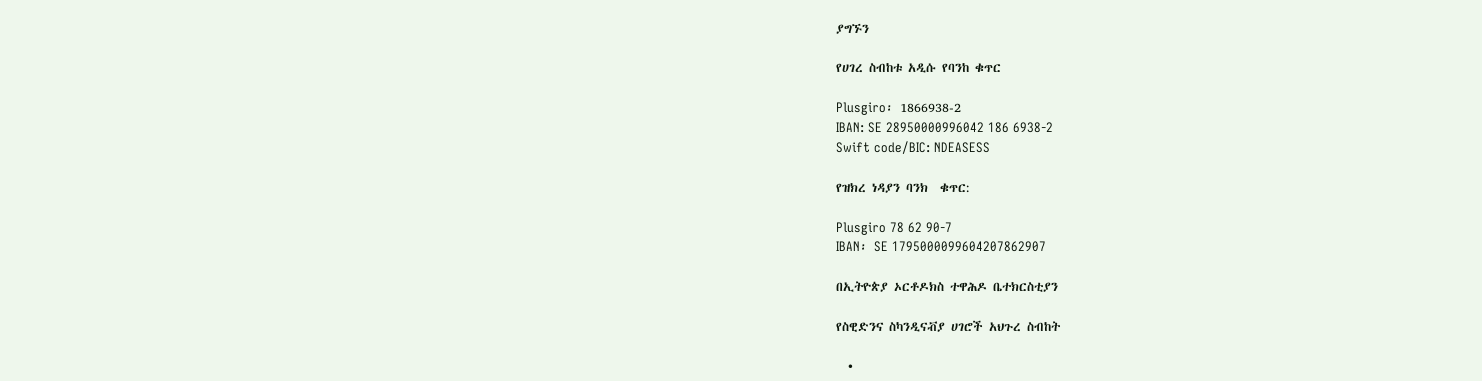ያግኙን

የሀገረ ስብከቱ አዲሱ የባንከ ቁጥር

Plusgiro፡ 1866938-2
IBAN: SE 28950000996042 186 6938-2
Swift code/BIC: NDEASESS

የዝክረ ነዳያን ባንክ  ቁጥር:

Plusgiro 78 62 90-7
IBAN፡ SE 1795000099604207862907

በኢትዮጵያ ኦርቶዶክስ ተዋሕዶ ቤተክርስቲያን

የስዊድንና ስካንዲናቭያ ሀገሮች አህጉረ ስብከት

  •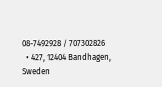08-7492928 / 707302826
  • 427, 12404 Bandhagen, Sweden